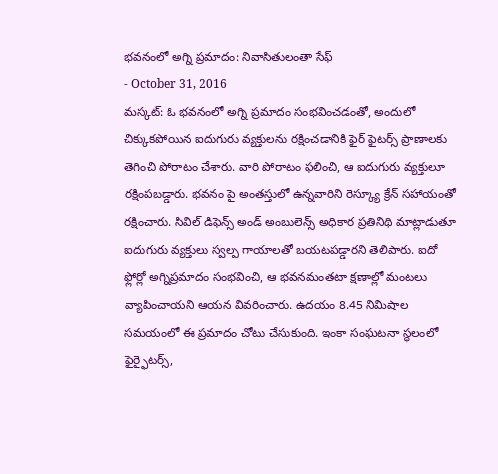భవనంలో అగ్ని ప్రమాదం: నివాసితులంతా సేఫ్
- October 31, 2016
మస్కట్: ఓ భవనంలో అగ్ని ప్రమాదం సంభవించడంతో, అందులో చిక్కుకపోయిన ఐదుగురు వ్యక్తులను రక్షించడానికి ఫైర్ ఫైటర్స్ ప్రాణాలకు తెగించి పోరాటం చేశారు. వారి పోరాటం ఫలించి, ఆ ఐదుగురు వ్యక్తులూ రక్షింపబడ్డారు. భవనం పై అంతస్తులో ఉన్నవారిని రెస్క్యూ క్రేన్ సహాయంతో రక్షించారు. సివిల్ డిఫెన్స్ అండ్ అంబులెన్స్ అధికార ప్రతినిథి మాట్లాడుతూ ఐదుగురు వ్యక్తులు స్వల్ప గాయాలతో బయటపడ్డారని తెలిపారు. ఐదో ఫ్లోర్లో అగ్నిప్రమాదం సంభవించి, ఆ భవనమంతటా క్షణాల్లో మంటలు వ్యాపించాయని ఆయన వివరించారు. ఉదయం 8.45 నిమిషాల సమయంలో ఈ ప్రమాదం చోటు చేసుకుంది. ఇంకా సంఘటనా స్థలంలో ఫైర్ఫైటర్స్,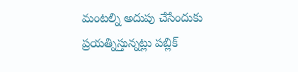మంటల్ని అదుపు చేసేందుకు ప్రయత్నిస్తున్నట్లు పబ్లిక్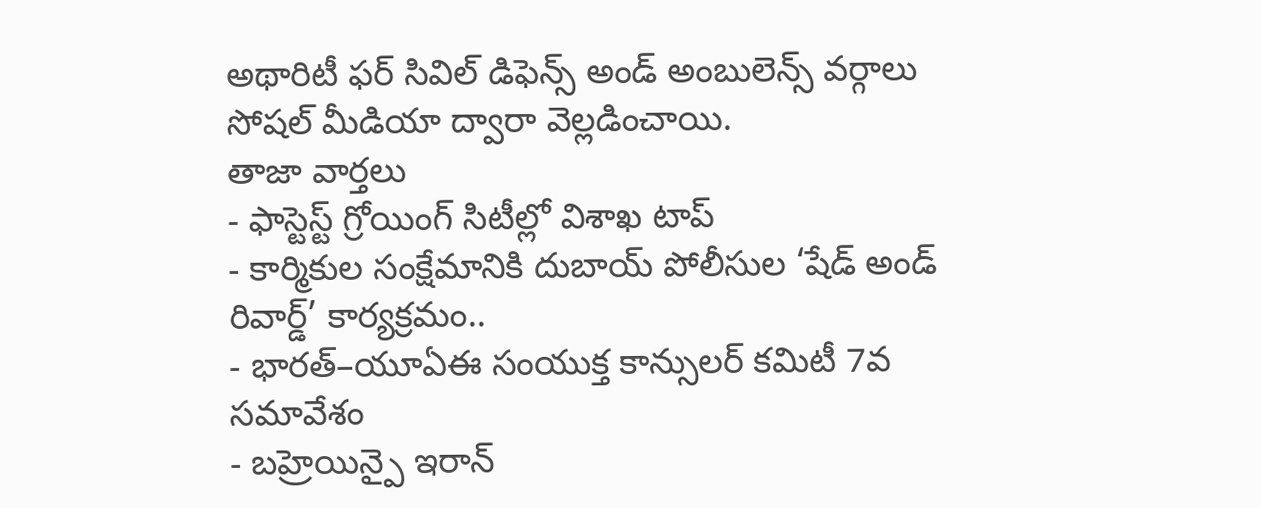అథారిటీ ఫర్ సివిల్ డిఫెన్స్ అండ్ అంబులెన్స్ వర్గాలు సోషల్ మీడియా ద్వారా వెల్లడించాయి.
తాజా వార్తలు
- ఫాస్టెస్ట్ గ్రోయింగ్ సిటీల్లో విశాఖ టాప్
- కార్మికుల సంక్షేమానికి దుబాయ్ పోలీసుల ‘షేడ్ అండ్ రివార్డ్’ కార్యక్రమం..
- భారత్–యూఏఈ సంయుక్త కాన్సులర్ కమిటీ 7వ సమావేశం
- బహ్రెయిన్పై ఇరాన్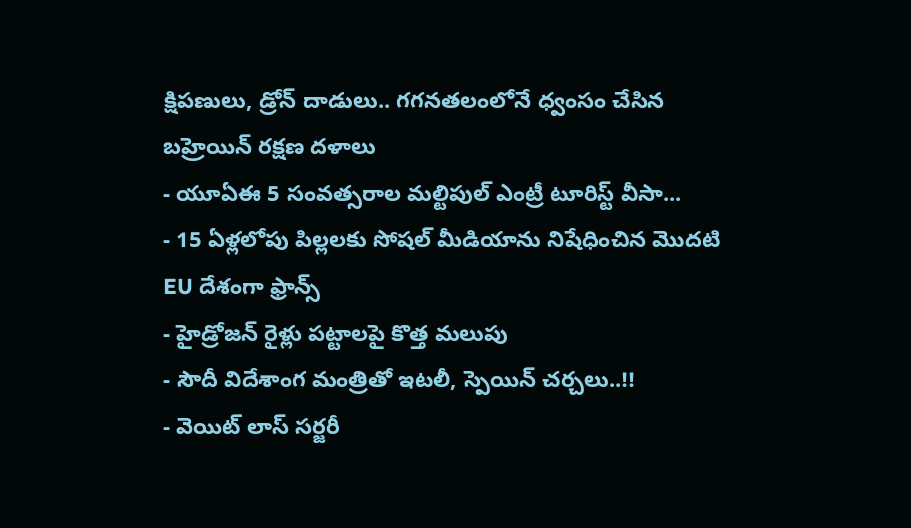క్షిపణులు, డ్రోన్ దాడులు.. గగనతలంలోనే ధ్వంసం చేసిన బహ్రెయిన్ రక్షణ దళాలు
- యూఏఈ 5 సంవత్సరాల మల్టిపుల్ ఎంట్రీ టూరిస్ట్ వీసా...
- 15 ఏళ్లలోపు పిల్లలకు సోషల్ మీడియాను నిషేధించిన మొదటి EU దేశంగా ఫ్రాన్స్
- హైడ్రోజన్ రైళ్లు పట్టాలపై కొత్త మలుపు
- సౌదీ విదేశాంగ మంత్రితో ఇటలీ, స్పెయిన్ చర్చలు..!!
- వెయిట్ లాస్ సర్జరీ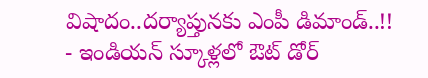విషాదం..దర్యాప్తునకు ఎంపీ డిమాండ్..!!
- ఇండియన్ స్కూళ్లలో ఔట్ డోర్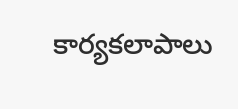కార్యకలాపాలు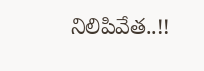నిలిపివేత..!!